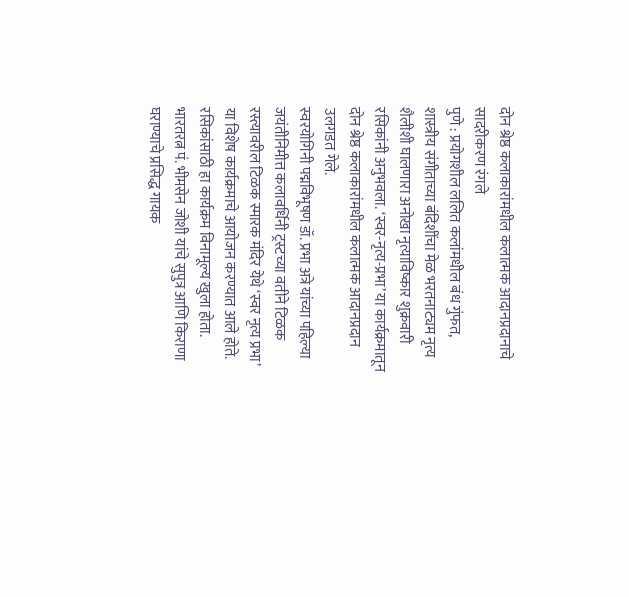दोन श्रेष्ठ कलाकारांमधील कलात्मक आदानप्रदानाचे सादरीकरण रंगले
पुणे : प्रयोगशील ललित कलांमधील बंध गुंफत, शास्त्रीय संगीताच्या बंदिशींचा मेळ भरतनाट्यम नृत्य शैलीशी घालणारा अनोखा नृत्याविष्कार शुक्रवारी रसिकांनी अनुभवला. ‘स्वर-नृत्य-प्रभा’ या कार्यक्रमातून दोन श्रेष्ठ कलाकारांमधील कलात्मक आदानप्रदान उलगडत गेले.
स्वरयोगिनी पद्मविभूषण डॉ. प्रभा अत्रे यांच्या पहिल्या जयंतीनिमीत्त कलावर्धिनी ट्रस्टच्या वतीने टिळक रस्त्यावरील टिळक स्मारक मंदिर येथे ‘स्वर नृत्य प्रभा’ या विशेष कार्यक्रमाचे आयोजन करण्यात आले होते. रसिकांसाठी हा कार्यक्रम विनामूल्य खुला होता. भारतरत्न पं. भीमसेन जोशी यांचे सुपुत्र आणि किराणा घराण्याचे प्रसिद्ध गायक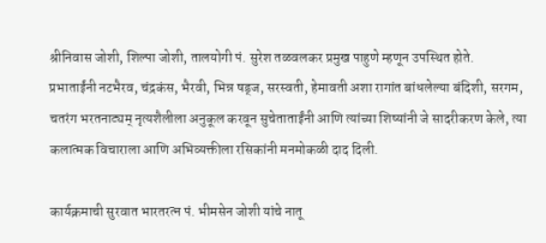श्रीनिवास जोशी, शिल्पा जोशी, तालयोगी पं. सुरेश तळवलकर प्रमुख पाहुणे म्हणून उपस्थित होते.
प्रभाताईंनी नटभैरव, चंद्रकंस, भैरवी, भिन्न षड्ज, सरस्वती, हेमावती अशा रागांत बांधलेल्या बंदिशी, सरगम, चतरंग भरतनाट्यम् नृत्यशैलीला अनुकूल करवून सुचेताताईंनी आणि त्यांच्या शिष्यांनी जे सादरीकरण केले, त्या कलात्मक विचाराला आणि अभिव्यक्तीला रसिकांनी मनमोकळी दाद दिली.

कार्यक्रमाची सुरवात भारतरत्न पं. भीमसेन जोशी यांचे नातू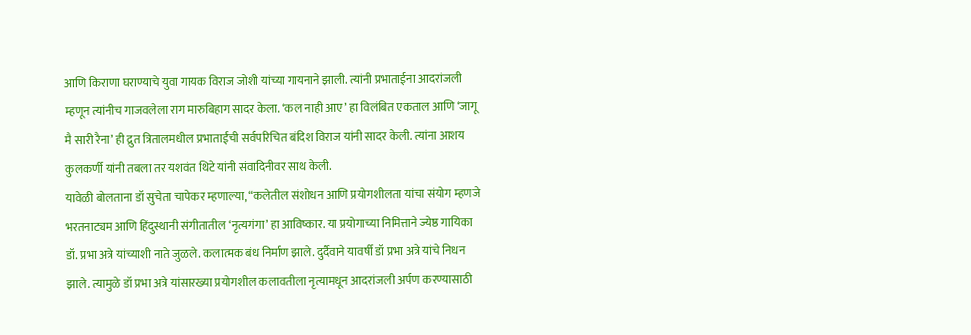आणि किराणा घराण्याचे युवा गायक विराज जोशी यांच्या गायनाने झाली. त्यांनी प्रभाताईना आदरांजली म्हणून त्यांनीच गाजवलेला राग मारुबिहाग सादर केला. ‘कल नाही आए’ हा विलंबित एकताल आणि ‘जागू मै सारी रैना’ ही द्रुत त्रितालमधील प्रभाताईंची सर्वपरिचित बंदिश विराज यांनी सादर केली. त्यांना आशय कुलकर्णी यांनी तबला तर यशवंत थिटे यांनी संवादिनीवर साथ केली.
यावेळी बोलताना डॉ सुचेता चापेकर म्हणाल्या, “कलेतील संशोधन आणि प्रयोगशीलता यांचा संयोग म्हणजे भरतनाट्यम आणि हिंदुस्थानी संगीतातील ‘नृत्यगंगा’ हा आविष्कार. या प्रयोगाच्या निमित्ताने ज्येष्ठ गायिका डॉ. प्रभा अत्रे यांच्याशी नाते जुळले. कलात्मक बंध निर्माण झाले. दुर्दैवाने यावर्षी डॉ प्रभा अत्रे यांचे निधन झाले. त्यामुळे डॉ प्रभा अत्रे यांसारख्या प्रयोगशील कलावतीला नृत्यामधून आदरांजली अर्पण करण्यासाठी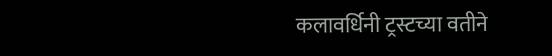कलावर्धिनी ट्रस्टच्या वतीने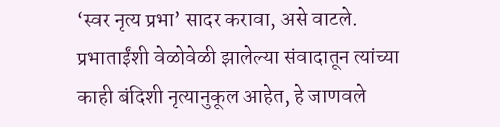‘स्वर नृत्य प्रभा’ सादर करावा, असे वाटले. प्रभाताईंशी वेळोवेळी झालेल्या संवादातून त्यांच्या काही बंदिशी नृत्यानुकूल आहेत, हे जाणवले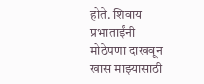होते. शिवाय प्रभाताईंनी मोठेपणा दाखवून खास माझ्यासाठी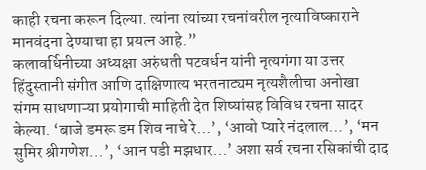काही रचना करून दिल्या. त्यांना त्यांच्या रचनांवरील नृत्याविष्काराने मानवंदना देण्याचा हा प्रयत्न आहे.”
कलावर्धिनीच्या अध्यक्षा अरुंधती पटवर्धन यांनी नृत्यगंगा या उत्तर हिंदुस्तानी संगीत आणि दाक्षिणात्य भरतनाट्यम नृत्यशैलीचा अनोखा संगम साधणाऱ्या प्रयोगाची माहिती देत शिष्यांसह विविध रचना सादर केल्या. ‘बाजे डमरू डम शिव नाचे रे…’, ‘आवो प्यारे नंदलाल…’, ‘मन सुमिर श्रीगणेश…’, ‘आन पडी मझधार…’ अशा सर्व रचना रसिकांची दाद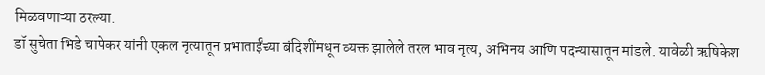मिळवणाऱ्या ठरल्या.
डॉ सुचेता भिडे चापेकर यांनी एकल नृत्यातून प्रभाताईंच्या बंदिशींमधून व्यक्त झालेले तरल भाव नृत्य, अभिनय आणि पदन्यासातून मांडले. यावेळी ऋषिकेश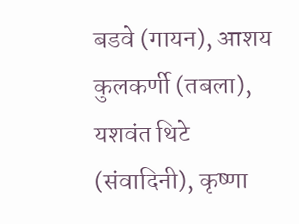बडवे (गायन), आशय कुलकर्णी (तबला), यशवंत थिटे (संवादिनी), कृष्णा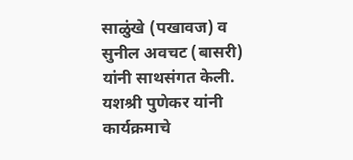साळुंखे (पखावज) व सुनील अवचट (बासरी) यांनी साथसंगत केली. यशश्री पुणेकर यांनी कार्यक्रमाचे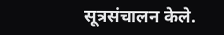सूत्रसंचालन केले.